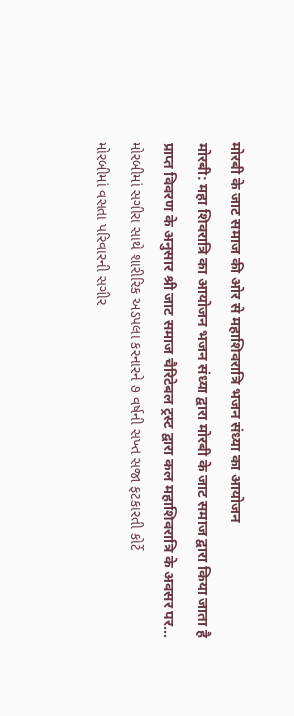मोरबी के जाट समाज की ओर से महाशिवरात्रि भजन संध्या का आयोजन
मोरबी: महा शिवरात्रि का आयोजन भजन संध्या द्वारा मोरबी के जाट समाज द्वारा किया जाता है
प्राप्त विवरण के अनुसार श्री जाट समाज चैरिटेबल ट्रस्ट द्वारा कल महाशिवरात्रि के अवसर पर...
મોરબીમાં સગીરા સાથે શારીરિક અડપલા કરનારને ૭ વર્ષની સખ્ત સજા ફટકારતી કોર્ટે
મોરબીમાં વસતા પરિવારની સગીર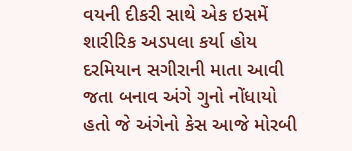વયની દીકરી સાથે એક ઇસમેં શારીરિક અડપલા કર્યા હોય દરમિયાન સગીરાની માતા આવી જતા બનાવ અંગે ગુનો નોંધાયો હતો જે અંગેનો કેસ આજે મોરબી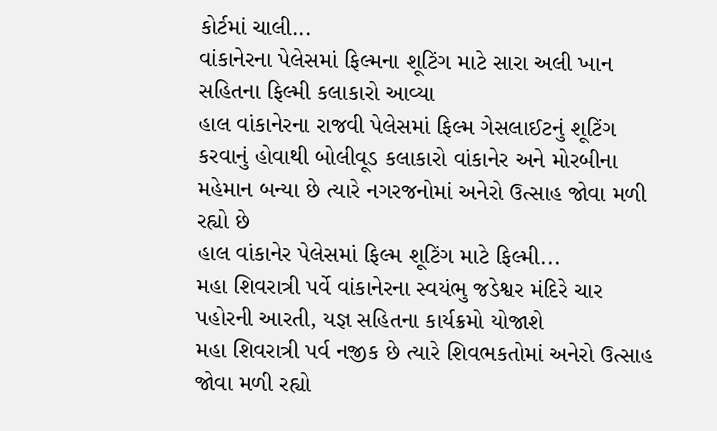કોર્ટમાં ચાલી...
વાંકાનેરના પેલેસમાં ફિલ્મના શૂટિંગ માટે સારા અલી ખાન સહિતના ફિલ્મી કલાકારો આવ્યા
હાલ વાંકાનેરના રાજવી પેલેસમાં ફિલ્મ ગેસલાઈટનું શૂટિંગ કરવાનું હોવાથી બોલીવૂડ કલાકારો વાંકાનેર અને મોરબીના મહેમાન બન્યા છે ત્યારે નગરજનોમાં અનેરો ઉત્સાહ જોવા મળી રહ્યો છે
હાલ વાંકાનેર પેલેસમાં ફિલ્મ શૂટિંગ માટે ફિલ્મી...
મહા શિવરાત્રી પર્વે વાંકાનેરના સ્વયંભુ જડેશ્વર મંદિરે ચાર પહોરની આરતી, યજ્ઞ સહિતના કાર્યક્રમો યોજાશે
મહા શિવરાત્રી પર્વ નજીક છે ત્યારે શિવભકતોમાં અનેરો ઉત્સાહ જોવા મળી રહ્યો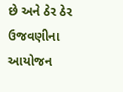છે અને ઠેર ઠેર ઉજવણીના આયોજન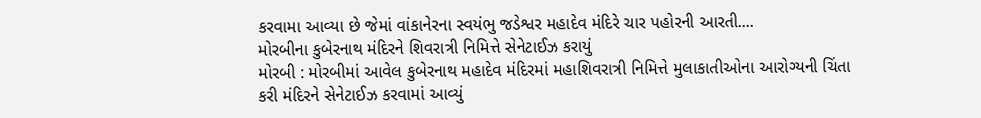કરવામા આવ્યા છે જેમાં વાંકાનેરના સ્વયંભુ જડેશ્વર મહાદેવ મંદિરે ચાર પહોરની આરતી....
મોરબીના કુબેરનાથ મંદિરને શિવરાત્રી નિમિત્તે સેનેટાઈઝ કરાયું
મોરબી : મોરબીમાં આવેલ કુબેરનાથ મહાદેવ મંદિરમાં મહાશિવરાત્રી નિમિત્તે મુલાકાતીઓના આરોગ્યની ચિંતા કરી મંદિરને સેનેટાઈઝ કરવામાં આવ્યું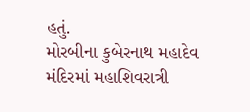હતું.
મોરબીના કુબેરનાથ મહાદેવ મંદિરમાં મહાશિવરાત્રી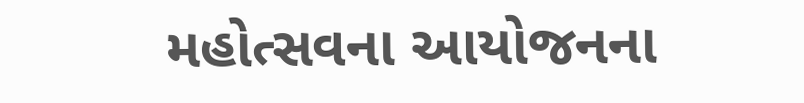મહોત્સવના આયોજનના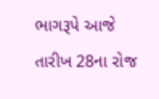ભાગરૂપે આજે તારીખ 28ના રોજ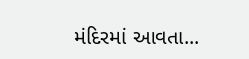મંદિરમાં આવતા...